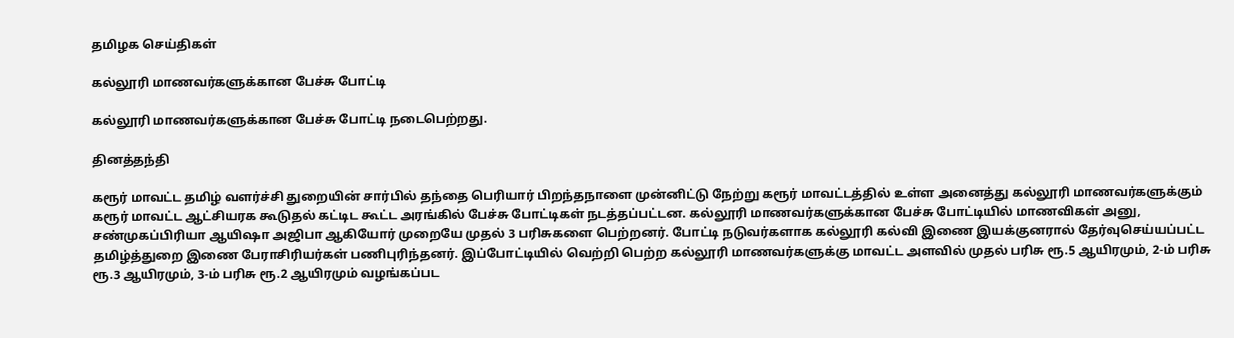தமிழக செய்திகள்

கல்லூரி மாணவர்களுக்கான பேச்சு போட்டி

கல்லூரி மாணவர்களுக்கான பேச்சு போட்டி நடைபெற்றது.

தினத்தந்தி

கரூர் மாவட்ட தமிழ் வளர்ச்சி துறையின் சார்பில் தந்தை பெரியார் பிறந்தநாளை முன்னிட்டு நேற்று கரூர் மாவட்டத்தில் உள்ள அனைத்து கல்லூரி மாணவர்களுக்கும் கரூர் மாவட்ட ஆட்சியரக கூடுதல் கட்டிட கூட்ட அரங்கில் பேச்சு போட்டிகள் நடத்தப்பட்டன. கல்லூரி மாணவர்களுக்கான பேச்சு போட்டியில் மாணவிகள் அனு, சண்முகப்பிரியா ஆயிஷா அஜிபா ஆகியோர் முறையே முதல் 3 பரிசுகளை பெற்றனர். போட்டி நடுவர்களாக கல்லூரி கல்வி இணை இயக்குனரால் தேர்வுசெய்யப்பட்ட தமிழ்த்துறை இணை பேராசிரியர்கள் பணிபுரிந்தனர். இப்போட்டியில் வெற்றி பெற்ற கல்லூரி மாணவர்களுக்கு மாவட்ட அளவில் முதல் பரிசு ரூ.5 ஆயிரமும், 2-ம் பரிசு ரூ.3 ஆயிரமும், 3-ம் பரிசு ரூ.2 ஆயிரமும் வழங்கப்பட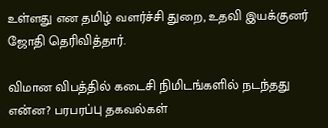உள்ளது என தமிழ் வளர்ச்சி துறை, உதவி இயக்குனர் ஜோதி தெரிவித்தார்.

விமான விபத்தில் கடைசி நிமிடங்களில் நடந்தது என்ன? பரபரப்பு தகவல்கள்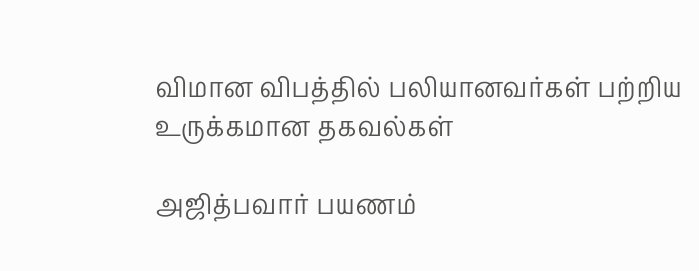விமான விபத்தில் பலியானவர்கள் பற்றிய உருக்கமான தகவல்கள்

அஜித்பவார் பயணம்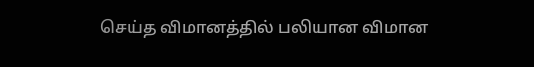செய்த விமானத்தில் பலியான விமான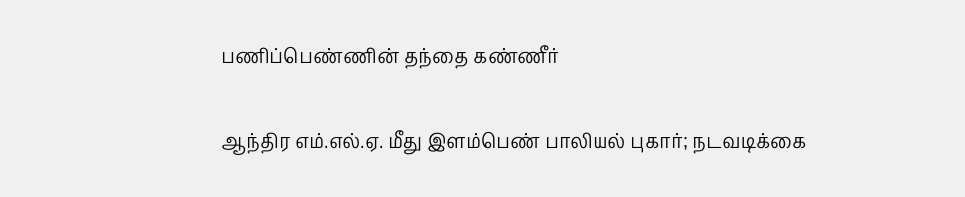பணிப்பெண்ணின் தந்தை கண்ணீர்

ஆந்திர எம்.எல்.ஏ. மீது இளம்பெண் பாலியல் புகார்; நடவடிக்கை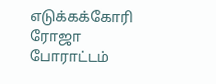எடுக்கக்கோரி ரோஜா போராட்டம்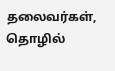தலைவர்கள், தொழில்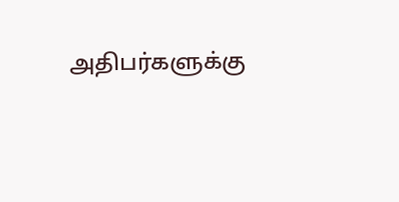அதிபர்களுக்கு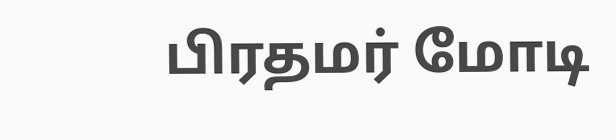பிரதமர் மோடி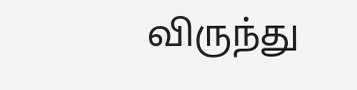விருந்து